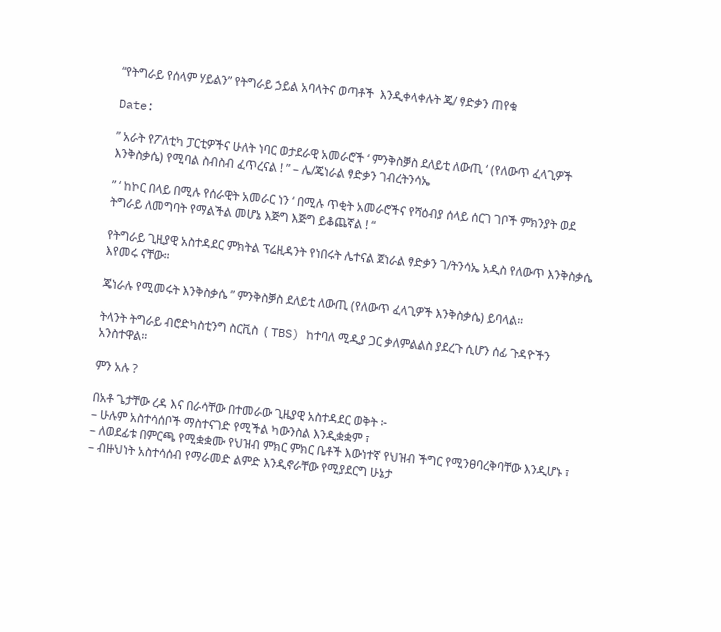“የትግራይ የሰላም ሃይልን” የትግራይ ኃይል አባላትና ወጣቶች  እንዲቀላቀሉት ጄ/ ፃድቃን ጠየቁ

Date:

” አራት የፖለቲካ ፓርቲዎችና ሁለት ነባር ወታደራዊ አመራሮች ‘ ምንቅስቓስ ደለይቲ ለውጢ ‘ (የለውጥ ፈላጊዎች እንቅስቃሴ) የሚባል ስብስብ ፈጥረናል ! ” – ሌ/ጄነራል ፃድቃን ገብረትንሳኤ

” ‘ ከኮር በላይ በሚሉ የሰራዊት አመራር ነን ‘ በሚሉ ጥቂት አመራሮችና የሻዕብያ ሰላይ ሰርገ ገቦች ምክንያት ወደ ትግራይ ለመግባት የማልችል መሆኔ እጅግ እጅግ ይቆጨኛል ! “

የትግራይ ጊዚያዊ አስተዳደር ምክትል ፕሬዚዳንት የነበሩት ሌተናል ጀነራል ፃድቃን ገ/ትንሳኤ አዲስ የለውጥ እንቅስቃሴ እየመሩ ናቸው።

ጄነራሉ የሚመሩት እንቅስቃሴ ” ምንቅስቓስ ደለይቲ ለውጢ (የለውጥ ፈላጊዎች እንቅስቃሴ) ይባላል።

ትላንት ትግራይ ብሮድካስቲንግ ስርቪስ  ( TBS) ከተባለ ሚዲያ ጋር ቃለምልልስ ያደረጉ ሲሆን ሰፊ ጉዳዮችን አንስተዋል።

ምን አሉ ?

በአቶ ጌታቸው ረዳ እና በራሳቸው በተመራው ጊዜያዊ አስተዳደር ወቅት ፦
– ሁሉም አስተሳሰቦች ማስተናገድ የሚችል ካውንስል እንዲቋቋም ፣
– ለወደፊቱ በምርጫ የሚቋቋሙ የህዝብ ምክር ምክር ቤቶች እውነተኛ የህዝብ ችግር የሚንፀባረቅባቸው እንዲሆኑ ፣
– ብዙህነት አስተሳሰብ የማራመድ ልምድ እንዲኖራቸው የሚያደርግ ሁኔታ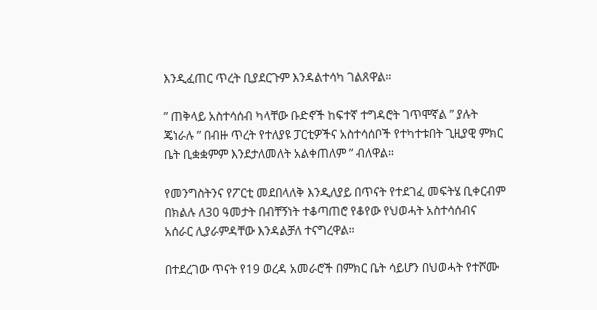እንዲፈጠር ጥረት ቢያደርጉም እንዳልተሳካ ገልጸዋል።

” ጠቅላይ አስተሳሰብ ካላቸው ቡድኖች ከፍተኛ ተግዳሮት ገጥሞኛል ” ያሉት ጄነራሉ ” በብዙ ጥረት የተለያዩ ፓርቲዎችና አስተሳሰቦች የተካተቱበት ጊዚያዊ ምክር ቤት ቢቋቋምም እንደታለመለት አልቀጠለም ” ብለዋል።

የመንግስትንና የፖርቲ መደበላለቅ እንዲለያይ በጥናት የተደገፈ መፍትሄ ቢቀርብም በክልሉ ለ30 ዓመታት በብቸኝነት ተቆጣጠሮ የቆየው የህወሓት አስተሳሰብና አሰራር ሊያራምዳቸው እንዳልቻለ ተናግረዋል።

በተደረገው ጥናት የ19 ወረዳ አመራሮች በምክር ቤት ሳይሆን በህወሓት የተሾሙ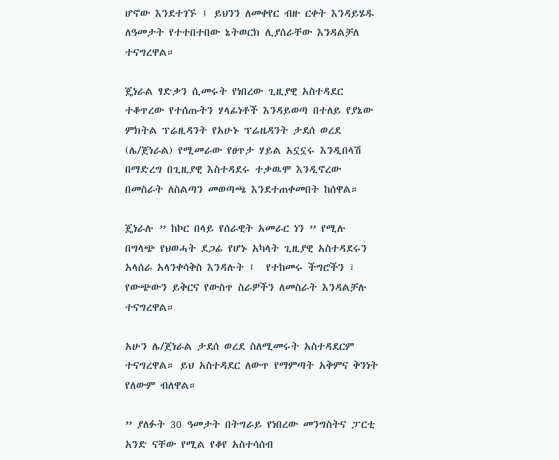ሆኖው እንደተገኙ ፤ ይህንን ለመቀየር ብዙ ርቀት እንዳይሄዱ ለዓመታት የተተበተበው ኔትወርክ ሊያሰራቸው እንዳልቻለ ተናግረዋል።

ጄነራል ፃድቃን ሲመሩት የነበረው ጊዚያዊ አስተዳደር ተቆጥረው የተሰጡትን ሃላፊነቶች እንዳይወጣ በተለይ የያኔው ምክትል ፕሬዚዳንት የአሁኑ ፕሬዜዳንት ታደሰ ወረደ (ሌ/ጀነራል) የሚመራው የፀጥታ ሃይል አኗኗሩ እንዲበላሽ በማድረግ በጊዚያዊ እስተዳደሩ ተቃዉሞ እንዲኖረው በመስራት ለስልጣን መወጣጫ እንደተጠቀመበት ከሰዋል።

ጄነራሉ ” ከኮር በላይ የሰራዊት አመራር ነን ” የሚሉ በግላጭ የህወሓት ደጋፊ የሆኑ አካላት ጊዚያዊ አስተዳደሩን አላሰራ አላንቀሳቅስ እንዳሉት ፤  የተከመሩ ችግሮችን ፣ የውጭውን ይቅርና የውስጥ ስራዎችን ለመስራት እንዳልቻሉ ተናግረዋል።

አሁን ሌ/ጀነራል ታደሰ ወረደ ስለሚመሩት አስተዳደርም ተናግረዋል። ይህ አስተዳደር ለውጥ የማምጣት አቅምና ቅንነት የለውም ብለዋል።

” ያለፉት 30 ዓመታት በትግራይ የነበረው መንግስትና ፓርቲ አንድ ናቸው የሚል የቆየ አስተሳሰብ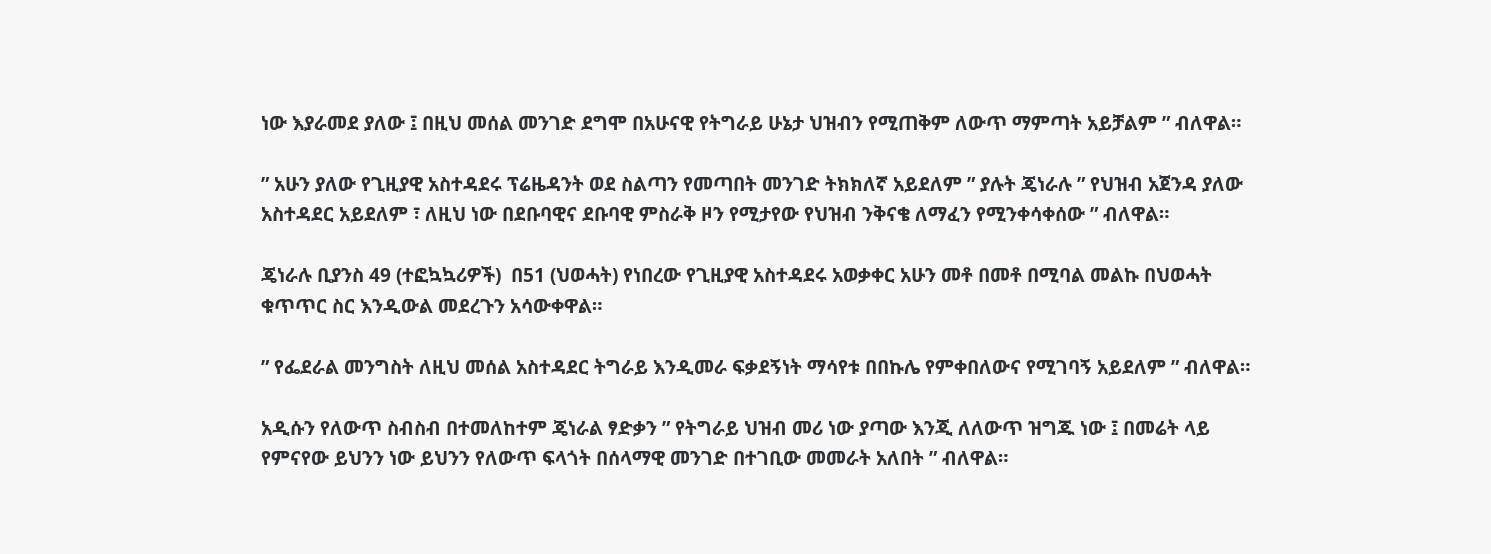ነው እያራመደ ያለው ፤ በዚህ መሰል መንገድ ደግሞ በአሁናዊ የትግራይ ሁኔታ ህዝብን የሚጠቅም ለውጥ ማምጣት አይቻልም ” ብለዋል።

” አሁን ያለው የጊዚያዊ አስተዳደሩ ፕሬዜዳንት ወደ ስልጣን የመጣበት መንገድ ትክክለኛ አይደለም ” ያሉት ጄነራሉ ” የህዝብ አጀንዳ ያለው አስተዳደር አይደለም ፣ ለዚህ ነው በደቡባዊና ደቡባዊ ምስራቅ ዞን የሚታየው የህዝብ ንቅናቄ ለማፈን የሚንቀሳቀሰው ” ብለዋል።

ጄነራሉ ቢያንስ 49 (ተፎኳኳሪዎች)  በ51 (ህወሓት) የነበረው የጊዚያዊ አስተዳደሩ አወቃቀር አሁን መቶ በመቶ በሚባል መልኩ በህወሓት ቁጥጥር ስር እንዲውል መደረጉን አሳውቀዋል።

” የፌደራል መንግስት ለዚህ መሰል አስተዳደር ትግራይ እንዲመራ ፍቃደኝነት ማሳየቱ በበኩሌ የምቀበለውና የሚገባኝ አይደለም ” ብለዋል።

አዲሱን የለውጥ ስብስብ በተመለከተም ጄነራል ፃድቃን ” የትግራይ ህዝብ መሪ ነው ያጣው እንጂ ለለውጥ ዝግጁ ነው ፤ በመሬት ላይ የምናየው ይህንን ነው ይህንን የለውጥ ፍላጎት በሰላማዊ መንገድ በተገቢው መመራት አለበት ” ብለዋል።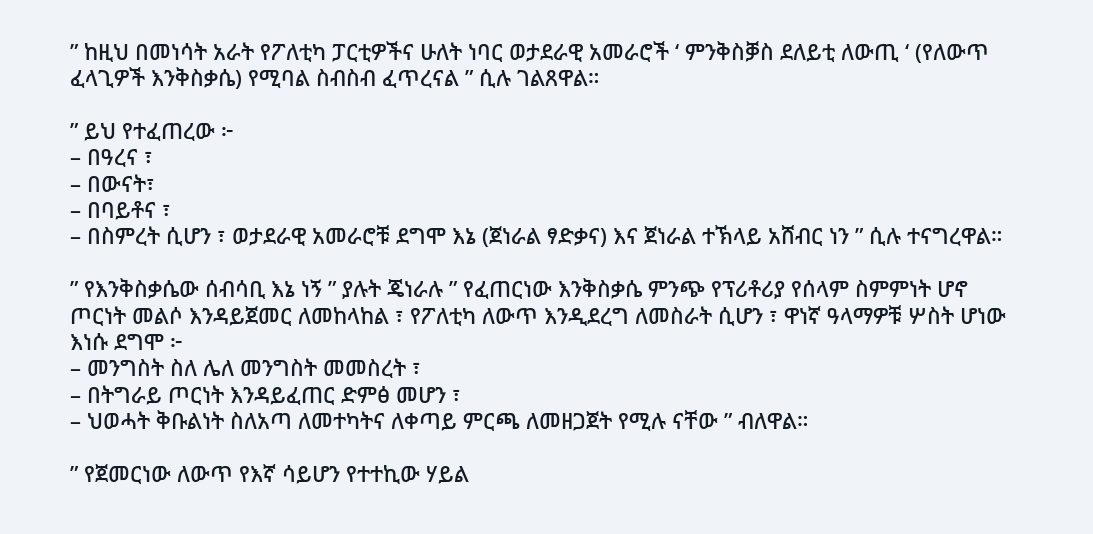” ከዚህ በመነሳት አራት የፖለቲካ ፓርቲዎችና ሁለት ነባር ወታደራዊ አመራሮች ‘ ምንቅስቓስ ደለይቲ ለውጢ ‘ (የለውጥ ፈላጊዎች እንቅስቃሴ) የሚባል ስብስብ ፈጥረናል ” ሲሉ ገልጸዋል።

” ይህ የተፈጠረው ፦
– በዓረና ፣
– በውናት፣
– በባይቶና ፣
– በስምረት ሲሆን ፣ ወታደራዊ አመራሮቹ ደግሞ እኔ (ጀነራል ፃድቃና) እና ጀነራል ተኽላይ አሸብር ነን ” ሲሉ ተናግረዋል።

” የእንቅስቃሴው ሰብሳቢ እኔ ነኝ ” ያሉት ጄነራሉ ” የፈጠርነው እንቅስቃሴ ምንጭ የፕሪቶሪያ የሰላም ስምምነት ሆኖ  ጦርነት መልሶ እንዳይጀመር ለመከላከል ፣ የፖለቲካ ለውጥ እንዲደረግ ለመስራት ሲሆን ፣ ዋነኛ ዓላማዎቹ ሦስት ሆነው እነሱ ደግሞ ፦
– መንግስት ስለ ሌለ መንግስት መመስረት ፣
– በትግራይ ጦርነት እንዳይፈጠር ድምፅ መሆን ፣
– ህወሓት ቅቡልነት ስለአጣ ለመተካትና ለቀጣይ ምርጫ ለመዘጋጀት የሚሉ ናቸው ” ብለዋል።

” የጀመርነው ለውጥ የእኛ ሳይሆን የተተኪው ሃይል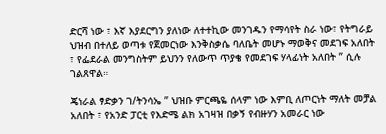ድርሻ ነው ፣ እኛ እያደርግን ያለነው ለተተኪው መንገዱን የማሳየት ስራ ነው፣ የትግራይ ህዝብ በተለይ ወጣቱ የጀመርነው እንቅስቃሴ ባለቤት መሆኑ ማወቅና መደገፍ አለበት ፣ የፌደራል መንግስትም ይህንን የለውጥ ጥያቄ የመደገፍ ሃላፊነት አለበት ” ሲሉ ገልጸዋል።

ጄነራል ፃድቃን ገ/ትንሳኤ ” ህዝቡ ምርጫዬ ሰላም ነው እምቢ ለጦርነት ማለት መቻል አለበት ፣ የአንድ ፓርቲ የእድሜ ልክ አገዛዝ በቃኝ የብዙሃን አመራር ነው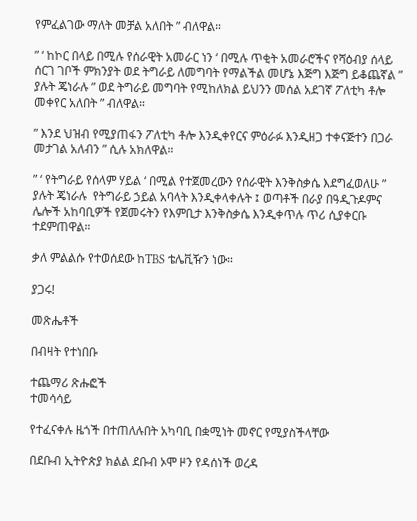የምፈልገው ማለት መቻል አለበት ” ብለዋል።

” ‘ ከኮር በላይ በሚሉ የሰራዊት አመራር ነን ‘ በሚሉ ጥቂት አመራሮችና የሻዕብያ ሰላይ ሰርገ ገቦች ምክንያት ወደ ትግራይ ለመግባት የማልችል መሆኔ እጅግ እጅግ ይቆጨኛል ” ያሉት ጄነራሉ ” ወደ ትግራይ መግባት የሚከለክል ይህንን መሰል አደገኛ ፖለቲካ ቶሎ መቀየር አለበት ” ብለዋል።

” እንደ ህዝብ የሚያጠፋን ፖለቲካ ቶሎ እንዲቀየርና ምዕራፉ እንዲዘጋ ተቀናጅተን በጋራ መታገል አለብን ” ሲሉ አክለዋል።

” ‘ የትግራይ የሰላም ሃይል ‘ በሚል የተጀመረውን የሰራዊት እንቅስቃሴ እደግፈወለሁ ” ያሉት ጄነራሉ  የትግራይ ኃይል አባላት እንዲቀላቀሉት ፤ ወጣቶች በራያ በዓዲጉዶምና ሌሎች አከባቢዎች የጀመሩትን የእምቢታ እንቅስቃሴ እንዲቀጥሉ ጥሪ ሲያቀርቡ ተደምጠዋል።

ቃለ ምልልሱ የተወሰደው ከTBS ቴሌቪዥን ነው።

ያጋሩ!

መጽሔቶች

በብዛት የተነበቡ

ተጨማሪ ጽሑፎች
ተመሳሳይ

የተፈናቀሉ ዜጎች በተጠለሉበት አካባቢ በቋሚነት መኖር የሚያስችላቸው

በደቡብ ኢትዮጵያ ክልል ደቡብ ኦሞ ዞን የዳሰነች ወረዳ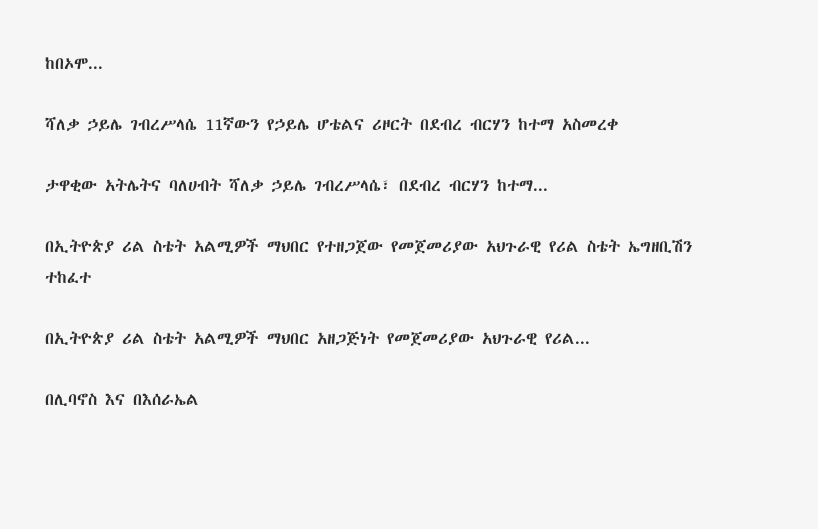ከበኦሞ...

ሻለቃ ኃይሌ ገብረሥላሴ 11ኛውን የኃይሌ ሆቴልና ሪዞርት በደብረ ብርሃን ከተማ አስመረቀ

ታዋቂው አትሌትና ባለሀብት ሻለቃ ኃይሌ ገብረሥላሴ፣ በደብረ ብርሃን ከተማ...

በኢትዮጵያ ሪል ስቴት አልሚዎች ማህበር የተዘጋጀው የመጀመሪያው አህጉራዊ የሪል ስቴት ኤግዘቢሽን ተከፈተ

በኢትዮጵያ ሪል ስቴት አልሚዎች ማህበር አዘጋጅነት የመጀመሪያው አህጉራዊ የሪል...

በሊባኖስ እና በእሰራኤል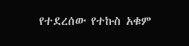የተደረሰው የተኩስ አቁም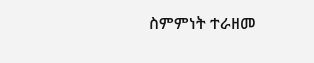ስምምነት ተራዘመ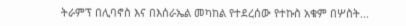ትራምፕ በሊባኖስ እና በእሰራኤል መካከል የተደረሰው የተኩስ አቁም በሦስት...